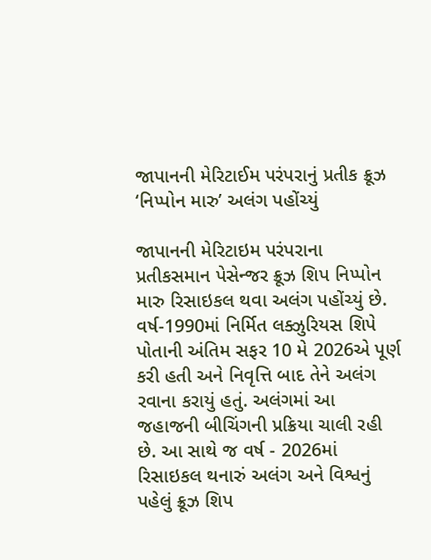જાપાનની મેરિટાઈમ પરંપરાનું પ્રતીક ક્રૂઝ ‘નિપ્પોન મારુ’ અલંગ પહોંચ્યું

જાપાનની મેરિટાઇમ પરંપરાના પ્રતીકસમાન પેસેન્જર ક્રૂઝ શિપ નિપ્પોન મારુ રિસાઇકલ થવા અલંગ પહોંચ્યું છે. વર્ષ-1990માં નિર્મિત લક્ઝુરિયસ શિપે પોતાની અંતિમ સફર 10 મે 2026એ પૂર્ણ કરી હતી અને નિવૃત્તિ બાદ તેને અલંગ રવાના કરાયું હતું. અલંગમાં આ જહાજની બીચિંગની પ્રક્રિયા ચાલી રહી છે. આ સાથે જ વર્ષ - 2026માં રિસાઇકલ થનારું અલંગ અને વિશ્વનું પહેલું ક્રૂઝ શિપ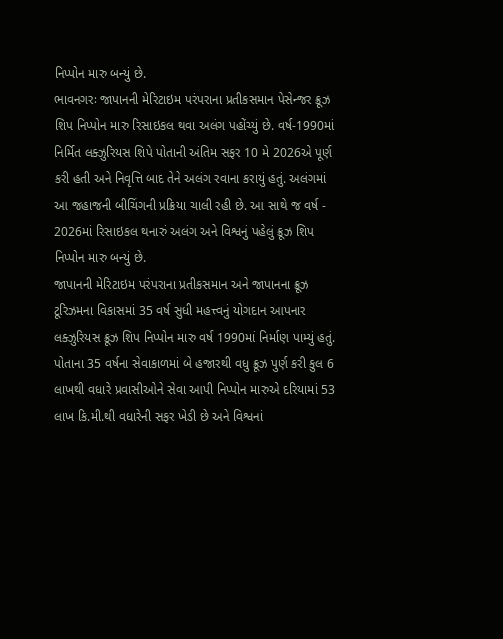નિપ્પોન મારુ બન્યું છે.
ભાવનગરઃ જાપાનની મેરિટાઇમ પરંપરાના પ્રતીકસમાન પેસેન્જર ક્રૂઝ શિપ નિપ્પોન મારુ રિસાઇકલ થવા અલંગ પહોંચ્યું છે. વર્ષ-1990માં નિર્મિત લક્ઝુરિયસ શિપે પોતાની અંતિમ સફર 10 મે 2026એ પૂર્ણ કરી હતી અને નિવૃત્તિ બાદ તેને અલંગ રવાના કરાયું હતું. અલંગમાં આ જહાજની બીચિંગની પ્રક્રિયા ચાલી રહી છે. આ સાથે જ વર્ષ - 2026માં રિસાઇકલ થનારું અલંગ અને વિશ્વનું પહેલું ક્રૂઝ શિપ નિપ્પોન મારુ બન્યું છે.
જાપાનની મેરિટાઇમ પરંપરાના પ્રતીકસમાન અને જાપાનના ક્રૂઝ ટૂરિઝમના વિકાસમાં 35 વર્ષ સુધી મહત્ત્વનું યોગદાન આપનાર લક્ઝુરિયસ ક્રૂઝ શિપ નિપ્પોન મારુ વર્ષ 1990માં નિર્માણ પામ્યું હતું. પોતાના 35 વર્ષના સેવાકાળમાં બે હજારથી વધુ ક્રૂઝ પુર્ણ કરી કુલ 6 લાખથી વધારે પ્રવાસીઓને સેવા આપી નિપ્પોન મારુએ દરિયામાં 53 લાખ કિ.મી.થી વધારેની સફર ખેડી છે અને વિશ્વનાં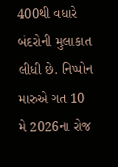400થી વધારે બંદરોની મુલાકાત લીધી છે. નિપ્પોન મારુએ ગત 10 મે 2026ના રોજ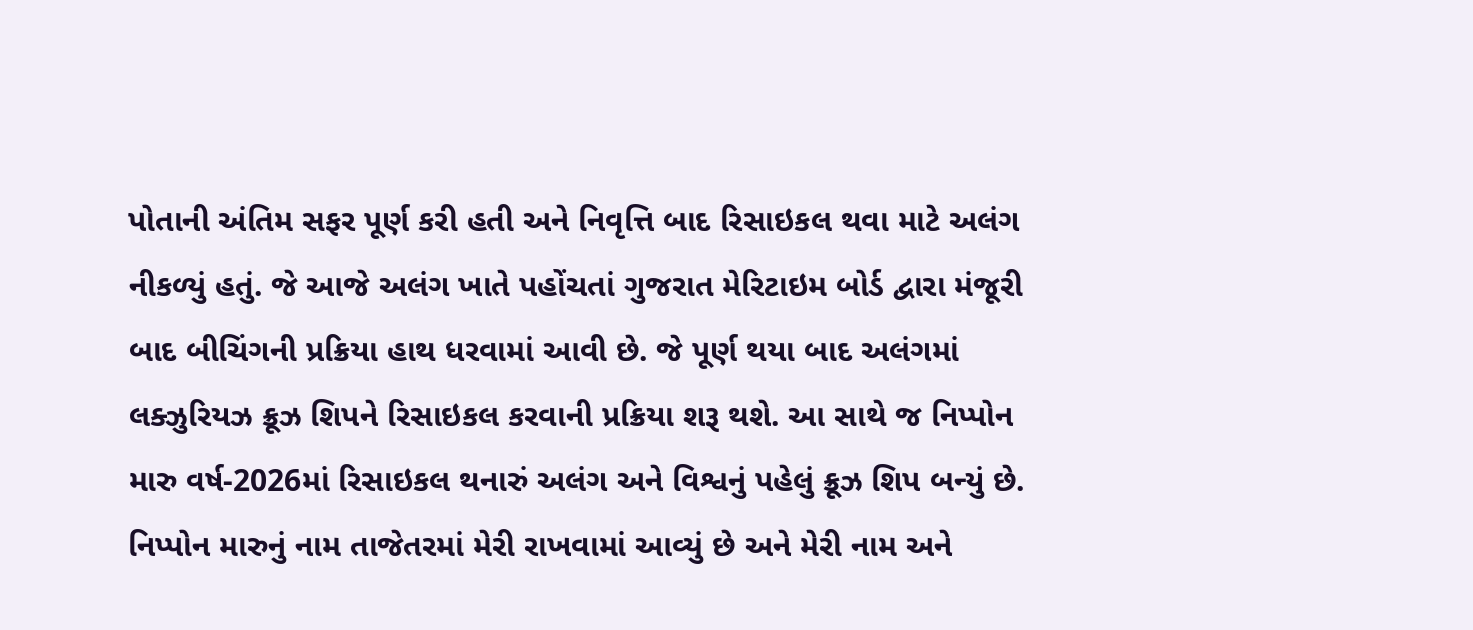પોતાની અંતિમ સફર પૂર્ણ કરી હતી અને નિવૃત્તિ બાદ રિસાઇકલ થવા માટે અલંગ નીકળ્યું હતું. જે આજે અલંગ ખાતે પહોંચતાં ગુજરાત મેરિટાઇમ બોર્ડ દ્વારા મંજૂરી બાદ બીચિંગની પ્રક્રિયા હાથ ધરવામાં આવી છે. જે પૂર્ણ થયા બાદ અલંગમાં લક્ઝુરિયઝ ક્રૂઝ શિપને રિસાઇકલ કરવાની પ્રક્રિયા શરૂ થશે. આ સાથે જ નિપ્પોન મારુ વર્ષ-2026માં રિસાઇકલ થનારું અલંગ અને વિશ્વનું પહેલું ક્રૂઝ શિપ બન્યું છે.
નિપ્પોન મારુનું નામ તાજેતરમાં મેરી રાખવામાં આવ્યું છે અને મેરી નામ અને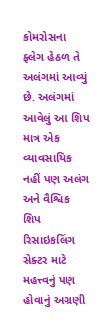કોમરોસના ફ્લેગ હેઠળ તે અલંગમાં આવ્યું છે. અલંગમાં આવેલું આ શિપ માત્ર એક વ્યાવસાયિક નહીં પણ અલંગ અને વૈશ્વિક શિપ રિસાઇકલિંગ સેક્ટર માટે મહત્ત્વનું પણ હોવાનું અગ્રણી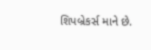શિપબ્રેકર્સ માને છે.